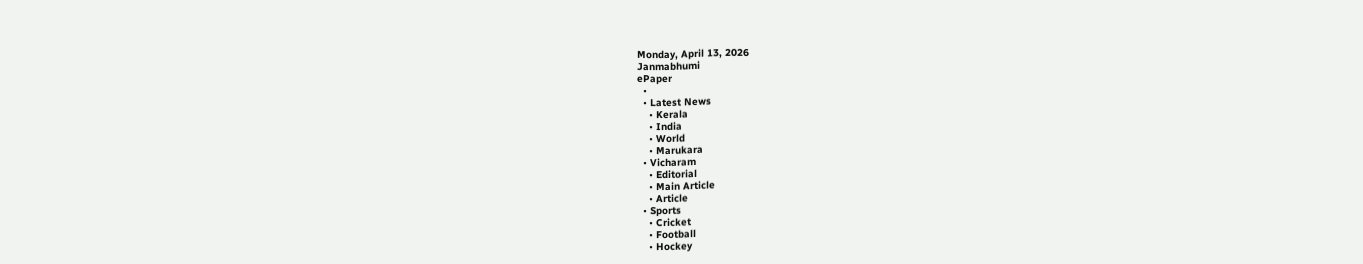Monday, April 13, 2026
Janmabhumi
ePaper
  •
  • Latest News
    • Kerala
    • India
    • World
    • Marukara
  • Vicharam
    • Editorial
    • Main Article
    • Article
  • Sports
    • Cricket
    • Football
    • Hockey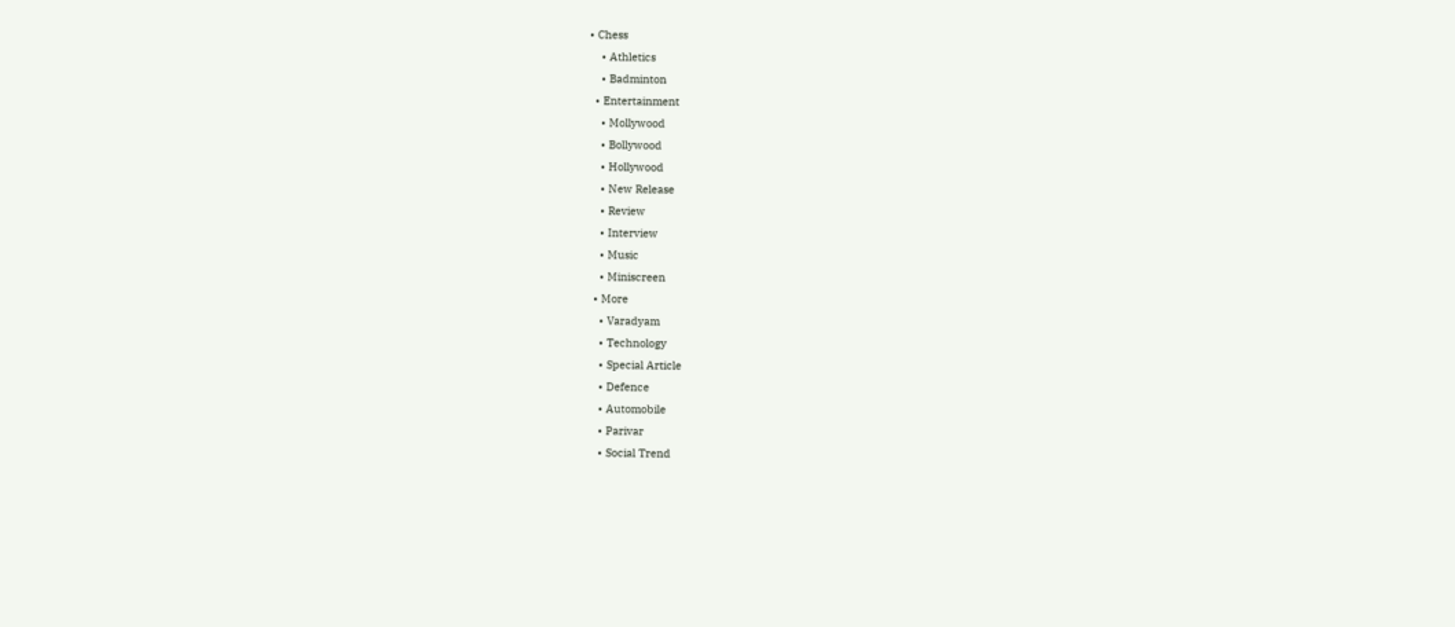• Chess
    • Athletics
    • Badminton
  • Entertainment
    • Mollywood
    • Bollywood
    • Hollywood
    • New Release
    • Review
    • Interview
    • Music
    • Miniscreen
  • More
    • Varadyam
    • Technology
    • Special Article
    • Defence
    • Automobile
    • Parivar
    • Social Trend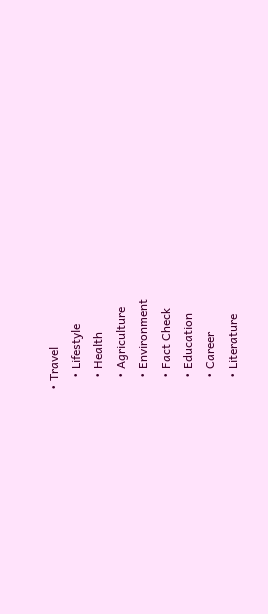• Travel
    • Lifestyle
    • Health
    • Agriculture
    • Environment
    • Fact Check
    • Education
    • Career
    • Literature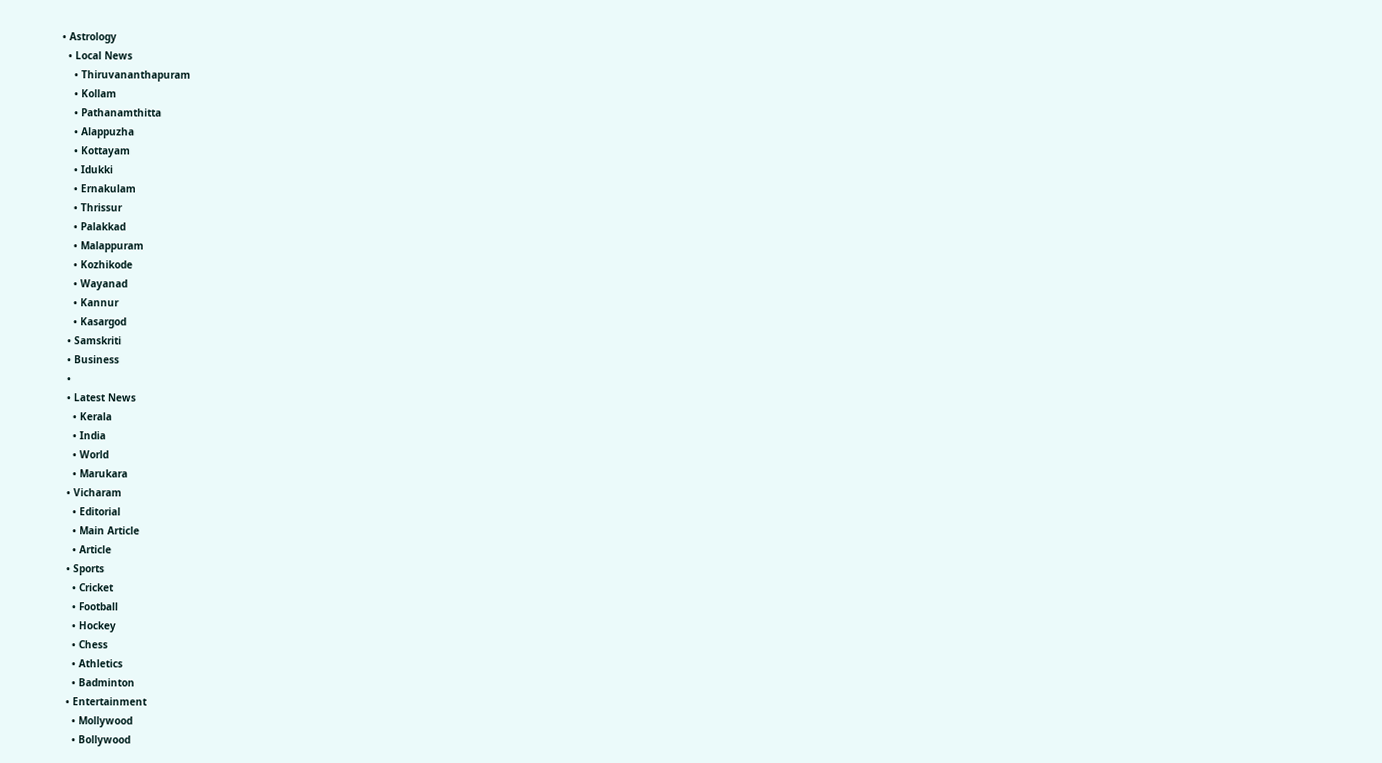• Astrology
  • Local News
    • Thiruvananthapuram
    • Kollam
    • Pathanamthitta
    • Alappuzha
    • Kottayam
    • Idukki
    • Ernakulam
    • Thrissur
    • Palakkad
    • Malappuram
    • Kozhikode
    • Wayanad
    • Kannur
    • Kasargod
  • Samskriti
  • Business
  •
  • Latest News
    • Kerala
    • India
    • World
    • Marukara
  • Vicharam
    • Editorial
    • Main Article
    • Article
  • Sports
    • Cricket
    • Football
    • Hockey
    • Chess
    • Athletics
    • Badminton
  • Entertainment
    • Mollywood
    • Bollywood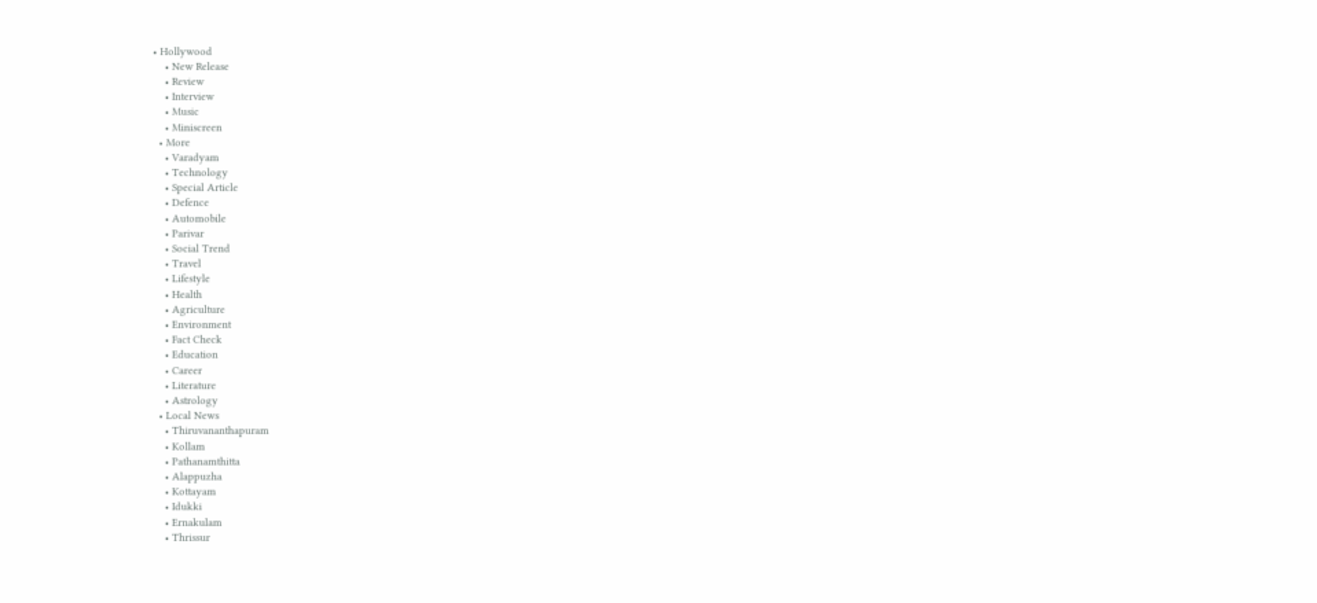• Hollywood
    • New Release
    • Review
    • Interview
    • Music
    • Miniscreen
  • More
    • Varadyam
    • Technology
    • Special Article
    • Defence
    • Automobile
    • Parivar
    • Social Trend
    • Travel
    • Lifestyle
    • Health
    • Agriculture
    • Environment
    • Fact Check
    • Education
    • Career
    • Literature
    • Astrology
  • Local News
    • Thiruvananthapuram
    • Kollam
    • Pathanamthitta
    • Alappuzha
    • Kottayam
    • Idukki
    • Ernakulam
    • Thrissur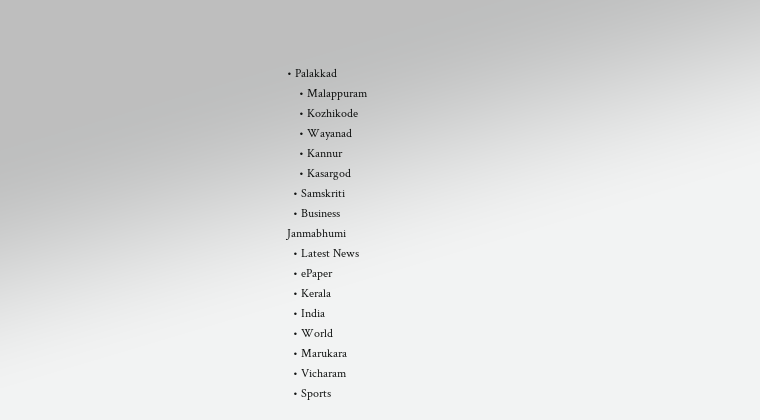• Palakkad
    • Malappuram
    • Kozhikode
    • Wayanad
    • Kannur
    • Kasargod
  • Samskriti
  • Business
Janmabhumi
  • Latest News
  • ePaper
  • Kerala
  • India
  • World
  • Marukara
  • Vicharam
  • Sports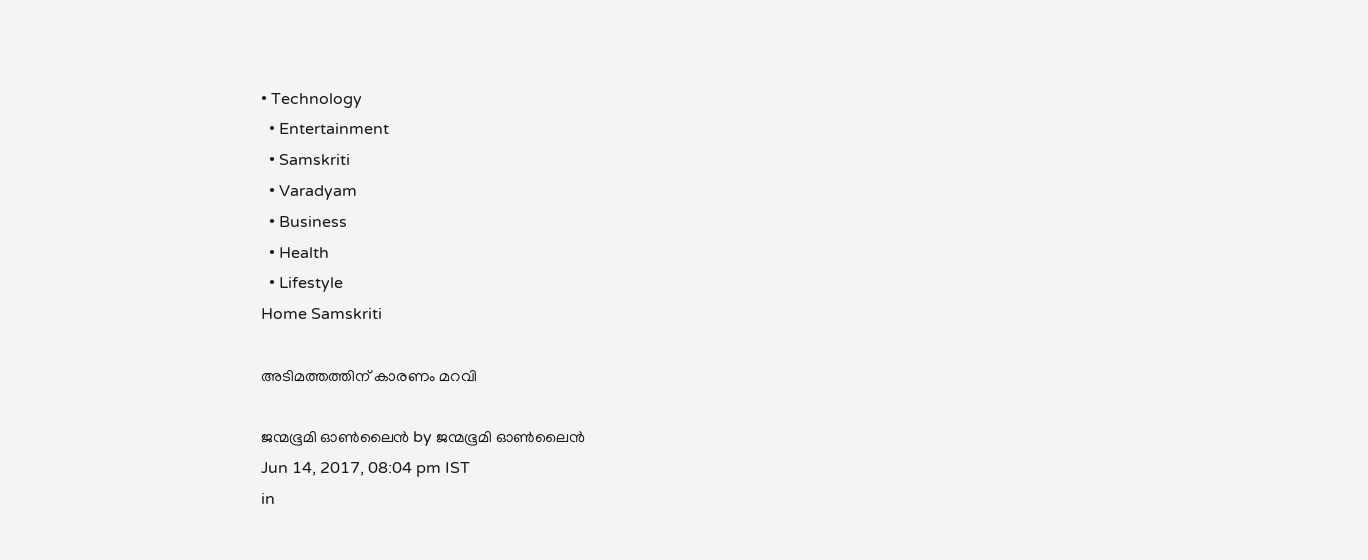• Technology
  • Entertainment
  • Samskriti
  • Varadyam
  • Business
  • Health
  • Lifestyle
Home Samskriti

അടിമത്തത്തിന് കാരണം മറവി

ജന്മഭൂമി ഓണ്‍ലൈന്‍ by ജന്മഭൂമി ഓണ്‍ലൈന്‍
Jun 14, 2017, 08:04 pm IST
in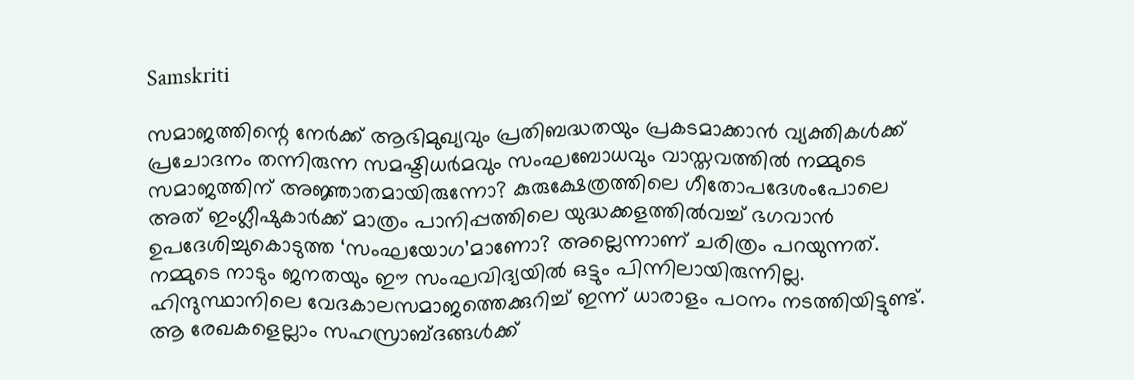Samskriti

സമാജത്തിന്റെ നേര്‍ക്ക് ആഭിമുഖ്യവും പ്രതിബദ്ധതയും പ്രകടമാക്കാന്‍ വ്യക്തികള്‍ക്ക് പ്രചോദനം തന്നിരുന്ന സമഷ്ടിധര്‍മവും സംഘബോധവും വാസ്തവത്തില്‍ നമ്മുടെ സമാജത്തിന് അജ്ഞാതമായിരുന്നോ? കുരുക്ഷേത്രത്തിലെ ഗീതോപദേശംപോലെ അത് ഇംഗ്ലീഷുകാര്‍ക്ക് മാത്രം പാനിപ്പത്തിലെ യുദ്ധക്കളത്തില്‍വച്ച് ഭഗവാന്‍ ഉപദേശിച്ചുകൊടുത്ത ‘സംഘയോഗ’മാണോ? അല്ലെന്നാണ് ചരിത്രം പറയുന്നത്. നമ്മുടെ നാടും ജനതയും ഈ സംഘവിദ്യയില്‍ ഒട്ടും പിന്നിലായിരുന്നില്ല. ഹിന്ദുസ്ഥാനിലെ വേദകാലസമാജത്തെക്കുറിച്ച് ഇന്ന് ധാരാളം പഠനം നടത്തിയിട്ടുണ്ട്. ആ രേഖകളെല്ലാം സഹസ്രാബ്ദങ്ങള്‍ക്ക്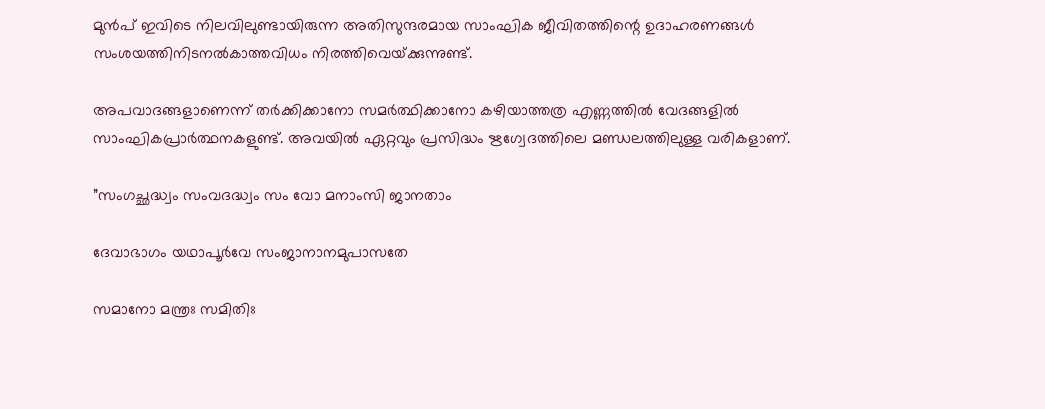മുന്‍പ് ഇവിടെ നിലവിലുണ്ടായിരുന്ന അതിസുന്ദരമായ സാംഘിക ജീവിതത്തിന്റെ ഉദാഹരണങ്ങള്‍ സംശയത്തിനിടനല്‍കാത്തവിധം നിരത്തിവെയ്‌ക്കുന്നുണ്ട്.

അപവാദങ്ങളാണെന്ന് തര്‍ക്കിക്കാനോ സമര്‍ത്ഥിക്കാനോ കഴിയാത്തത്ര എണ്ണത്തില്‍ വേദങ്ങളില്‍ സാംഘികപ്രാര്‍ത്ഥനകളുണ്ട്. അവയില്‍ ഏറ്റവും പ്രസിദ്ധം ഋഗ്വേദത്തിലെ മണ്ഡലത്തിലുള്ള വരികളാണ്.

”സംഗച്ഛദ്ധ്വം സംവദദ്ധ്വം സം വോ മനാംസി ജാനതാം

ദേവാഭാഗം യഥാപൂര്‍വേ സംജാനാനമുപാസതേ

സമാനോ മന്ത്രഃ സമിതിഃ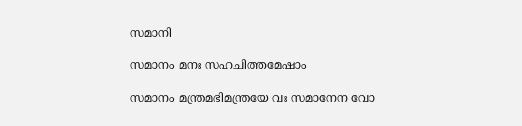സമാനി

സമാനം മനഃ സഹചിത്തമേഷാം

സമാനം മന്ത്രമഭിമന്ത്രയേ വഃ സമാനേന വോ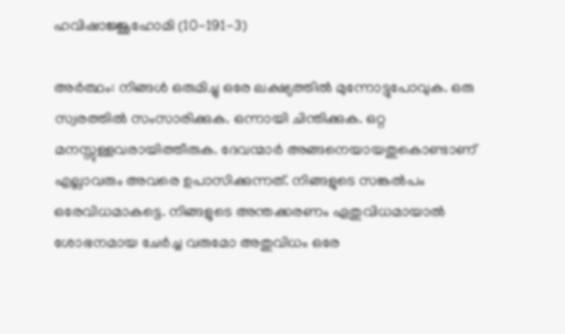ഹവിഷാജ്ജൂഹോമി (10-191-3)

അര്‍ത്ഥം: നിങ്ങള്‍ ഒരുമിച്ചു ഒരേ ലക്ഷ്യത്തില്‍ മുന്നോട്ടുപോവുക. ഒരു സ്വരത്തില്‍ സംസാരിക്കുക. ഒന്നായി ചിന്തിക്കുക. ഒറ്റ മനസ്സുള്ളവരായിത്തീരുക. ദേവന്മാര്‍ അങ്ങനെയായതുകൊണ്ടാണ് എല്ലാവരും അവരെ ഉപാസിക്കുന്നത്. നിങ്ങളുടെ സങ്കല്‍പം ഒരേവിധമാകട്ടെ. നിങ്ങളുടെ അന്തക്കരണം ഏതുവിധമായാല്‍ ശോഭനമായ ചേര്‍ച്ച വരുമോ അതുവിധം ഒരേ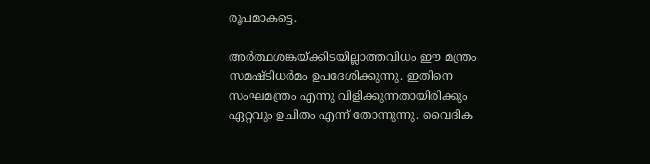രൂപമാകട്ടെ.

അര്‍ത്ഥശങ്കയ്‌ക്കിടയില്ലാത്തവിധം ഈ മന്ത്രം സമഷ്ടിധര്‍മം ഉപദേശിക്കുന്നു. ഇതിനെ സംഘമന്ത്രം എന്നു വിളിക്കുന്നതായിരിക്കും ഏറ്റവും ഉചിതം എന്ന് തോന്നുന്നു. വൈദിക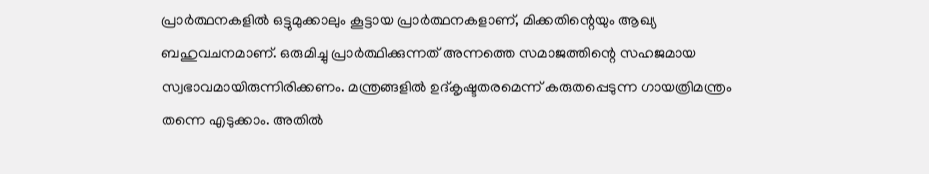പ്രാര്‍ത്ഥനകളില്‍ ഒട്ടുമുക്കാലും കൂട്ടായ പ്രാര്‍ത്ഥനകളാണ്, മിക്കതിന്റെയും ആഖ്യ ബഹുവചനമാണ്. ഒരുമിച്ചു പ്രാര്‍ത്ഥിക്കുന്നത് അന്നത്തെ സമാജത്തിന്റെ സഹജമായ സ്വഭാവമായിരുന്നിരിക്കണം. മന്ത്രങ്ങളില്‍ ഉദ്കൃഷ്ടതരമെന്ന് കരുതപ്പെടുന്ന ഗായത്രിമന്ത്രം തന്നെ എടുക്കാം. അതില്‍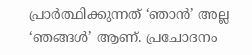പ്രാര്‍ത്ഥിക്കുന്നത് ‘ഞാന്‍’ അല്ല ‘ഞങ്ങള്‍’ ആണ്. പ്രചോദനം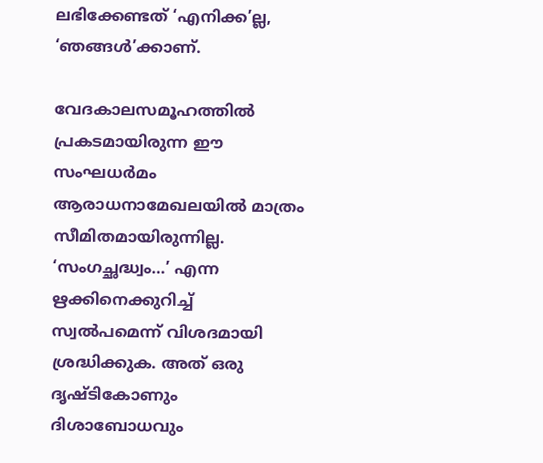ലഭിക്കേണ്ടത് ‘എനിക്ക’ല്ല, ‘ഞങ്ങള്‍’ക്കാണ്.

വേദകാലസമൂഹത്തില്‍ പ്രകടമായിരുന്ന ഈ സംഘധര്‍മം ആരാധനാമേഖലയില്‍ മാത്രം സീമിതമായിരുന്നില്ല. ‘സംഗച്ഛദ്ധ്വം…’ എന്ന ഋക്കിനെക്കുറിച്ച് സ്വല്‍പമെന്ന് വിശദമായി ശ്രദ്ധിക്കുക. അത് ഒരു ദൃഷ്ടികോണും ദിശാബോധവും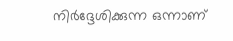നിര്‍ദ്ദേശിക്കുന്ന ഒന്നാണ്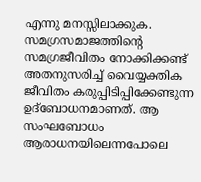എന്നു മനസ്സിലാക്കുക. സമഗ്രസമാജത്തിന്റെ സമഗ്രജീവിതം നോക്കിക്കണ്ട് അതനുസരിച്ച് വൈയ്യക്തിക ജീവിതം കരുപ്പിടിപ്പിക്കേണ്ടുന്ന ഉദ്‌ബോധനമാണത്. ആ സംഘബോധം ആരാധനയിലെന്നപോലെ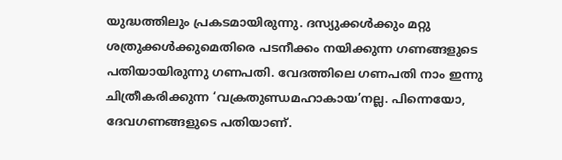യുദ്ധത്തിലും പ്രകടമായിരുന്നു. ദസ്യുക്കള്‍ക്കും മറ്റു ശത്രുക്കള്‍ക്കുമെതിരെ പടനീക്കം നയിക്കുന്ന ഗണങ്ങളുടെ പതിയായിരുന്നു ഗണപതി. വേദത്തിലെ ഗണപതി നാം ഇന്നു ചിത്രീകരിക്കുന്ന ‘വക്രതുണ്ഡമഹാകായ’നല്ല. പിന്നെയോ, ദേവഗണങ്ങളുടെ പതിയാണ്.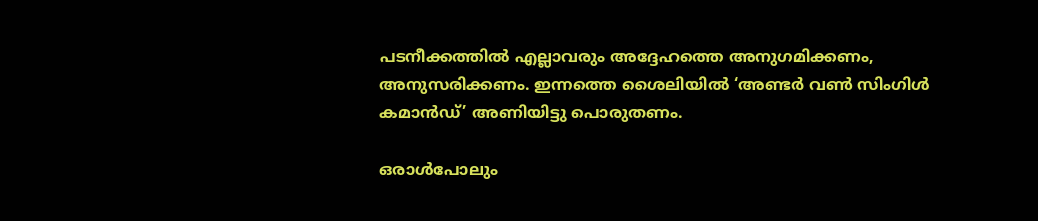പടനീക്കത്തില്‍ എല്ലാവരും അദ്ദേഹത്തെ അനുഗമിക്കണം, അനുസരിക്കണം. ഇന്നത്തെ ശൈലിയില്‍ ‘അണ്ടര്‍ വണ്‍ സിംഗിള്‍ കമാന്‍ഡ്’ അണിയിട്ടു പൊരുതണം.

ഒരാള്‍പോലും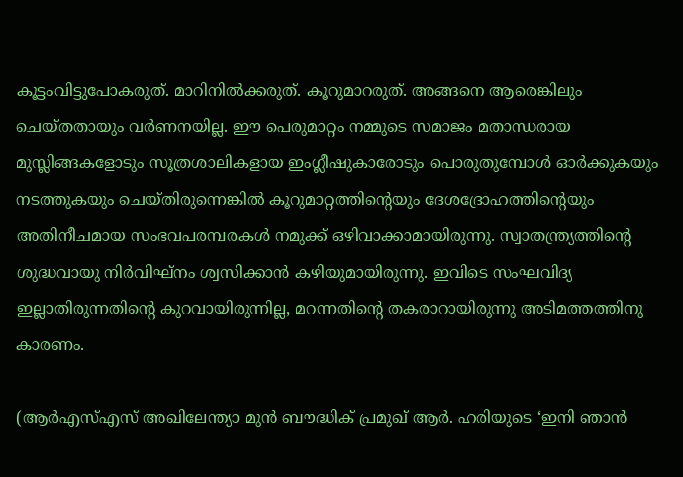കൂട്ടംവിട്ടുപോകരുത്. മാറിനില്‍ക്കരുത്. കൂറുമാറരുത്. അങ്ങനെ ആരെങ്കിലും ചെയ്തതായും വര്‍ണനയില്ല. ഈ പെരുമാറ്റം നമ്മുടെ സമാജം മതാന്ധരായ മുസ്ലിങ്ങകളോടും സൂത്രശാലികളായ ഇംഗ്ലീഷുകാരോടും പൊരുതുമ്പോള്‍ ഓര്‍ക്കുകയും നടത്തുകയും ചെയ്തിരുന്നെങ്കില്‍ കൂറുമാറ്റത്തിന്റെയും ദേശദ്രോഹത്തിന്റെയും അതിനീചമായ സംഭവപരമ്പരകള്‍ നമുക്ക് ഒഴിവാക്കാമായിരുന്നു. സ്വാതന്ത്ര്യത്തിന്റെ ശുദ്ധവായു നിര്‍വിഘ്‌നം ശ്വസിക്കാന്‍ കഴിയുമായിരുന്നു. ഇവിടെ സംഘവിദ്യ ഇല്ലാതിരുന്നതിന്റെ കുറവായിരുന്നില്ല, മറന്നതിന്റെ തകരാറായിരുന്നു അടിമത്തത്തിനു കാരണം.

(ആര്‍എസ്എസ് അഖിലേന്ത്യാ മുന്‍ ബൗദ്ധിക് പ്രമുഖ് ആര്‍. ഹരിയുടെ ‘ഇനി ഞാന്‍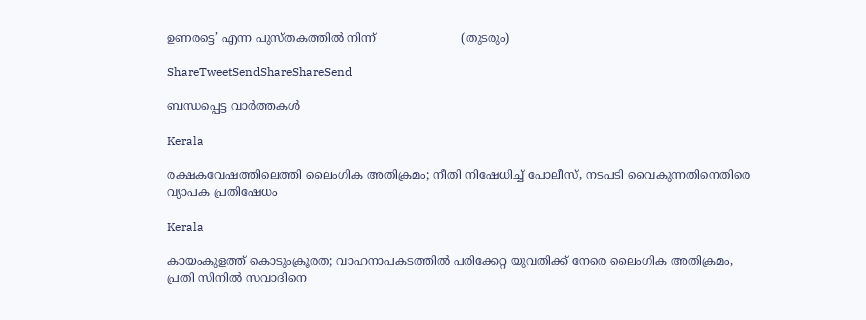ഉണരട്ടെ’ എന്ന പുസ്തകത്തില്‍ നിന്ന്                       (തുടരും)

ShareTweetSendShareShareSend

ബന്ധപ്പെട്ട വാര്‍ത്തകള്‍

Kerala

രക്ഷകവേഷത്തിലെത്തി ലൈംഗിക അതിക്രമം; നീതി നിഷേധിച്ച് പോലീസ്, നടപടി വൈകുന്നതിനെതിരെ വ്യാപക പ്രതിഷേധം

Kerala

കായംകുളത്ത് കൊടുംക്രൂരത; വാഹനാപകടത്തില്‍ പരിക്കേറ്റ യുവതിക്ക് നേരെ ലൈംഗിക അതിക്രമം, പ്രതി സിനില്‍ സവാദിനെ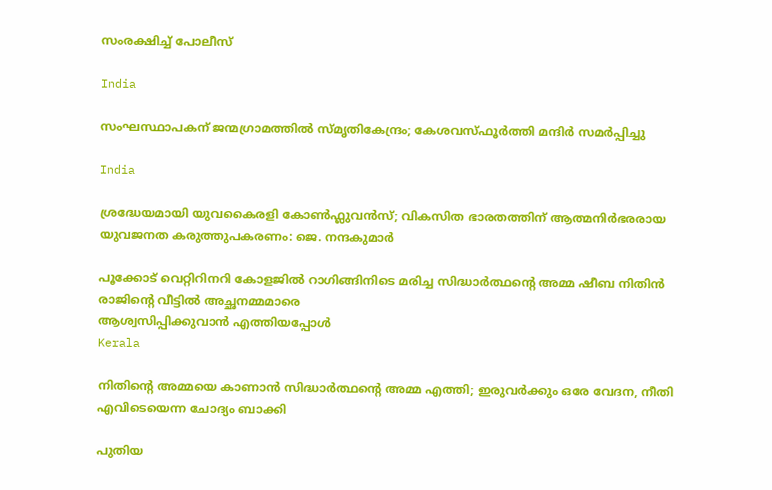സംരക്ഷിച്ച് പോലീസ്‌

India

സംഘസ്ഥാപകന് ജന്മഗ്രാമത്തില്‍ സ്മൃതികേന്ദ്രം; കേശവസ്ഫൂര്‍ത്തി മന്ദിര്‍ സമര്‍പ്പിച്ചു

India

ശ്രദ്ധേയമായി യുവകൈരളി കോണ്‍ഫ്ലുവന്‍സ്; വികസിത ഭാരതത്തിന് ആത്മനിര്‍ഭരരായ യുവജനത കരുത്തുപകരണം: ജെ. നന്ദകുമാര്‍

പൂക്കോട് വെറ്റിറിനറി കോളജില്‍ റാഗിങ്ങിനിടെ മരിച്ച സിദ്ധാര്‍ത്ഥന്റെ അമ്മ ഷീബ നിതിന്‍ രാജിന്റെ വീട്ടില്‍ അച്ഛനമ്മമാരെ
ആശ്വസിപ്പിക്കുവാന്‍ എത്തിയപ്പോള്‍
Kerala

നിതിന്റെ അമ്മയെ കാണാന്‍ സിദ്ധാര്‍ത്ഥന്റെ അമ്മ എത്തി; ഇരുവര്‍ക്കും ഒരേ വേദന, നീതി എവിടെയെന്ന ചോദ്യം ബാക്കി

പുതിയ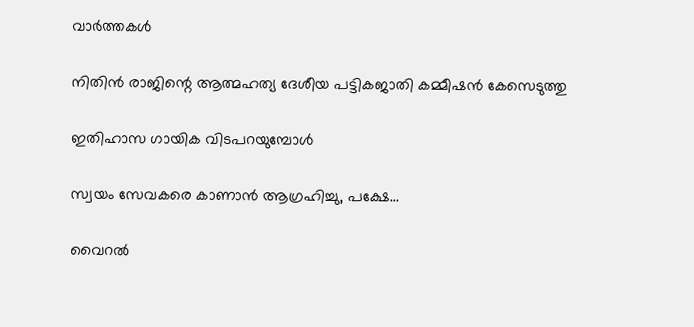വാര്‍ത്തകള്‍

നിതിൻ രാജിന്റെ ആത്മഹത്യ ദേശീയ പട്ടികജാതി കമ്മീഷൻ കേസെടുത്തു

ഇതിഹാസ ഗായിക വിടപറയുമ്പോള്‍

സ്വയം സേവകരെ കാണാൻ ആഗ്രഹിച്ചു, പക്ഷേ…

വൈറൽ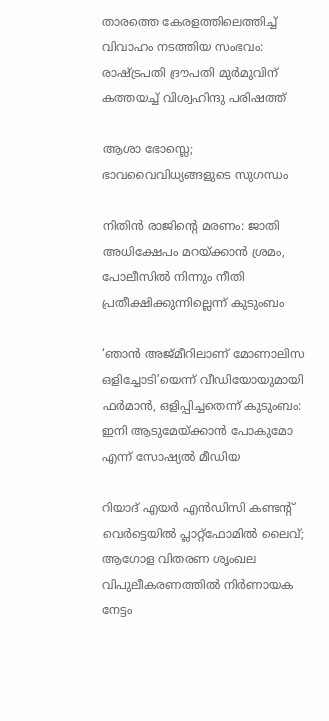താരത്തെ കേരളത്തിലെത്തിച്ച് വിവാഹം നടത്തിയ സംഭവം: രാഷ്‌ട്രപതി ദ്രൗപതി മുർമുവിന് കത്തയച്ച് വിശ്വഹിന്ദു പരിഷത്ത്

ആശാ ഭോസ്ലെ; ഭാവവൈവിധ്യങ്ങളുടെ സുഗന്ധം

നിതിൻ രാജിന്റെ മരണം: ജാതി അധിക്ഷേപം മറയ്‌ക്കാൻ ശ്രമം, പോലീസിൽ നിന്നും നീതി പ്രതീക്ഷിക്കുന്നില്ലെന്ന് കുടുംബം

‘ഞാൻ അജ്മീറിലാണ് മോണാലിസ ഒളിച്ചോടി’യെന്ന് വീഡിയോയുമായി ഫർമാൻ, ഒളിപ്പിച്ചതെന്ന് കുടുംബം: ഇനി ആടുമേയ്‌ക്കാൻ പോകുമോ എന്ന് സോഷ്യൽ മീഡിയ

റിയാദ് എയർ എൻഡിസി കണ്ടന്റ് വെർട്ടെയിൽ പ്ലാറ്റ്ഫോമിൽ ലൈവ്; ആഗോള വിതരണ ശൃംഖല വിപുലീകരണത്തിൽ നിർണായക നേട്ടം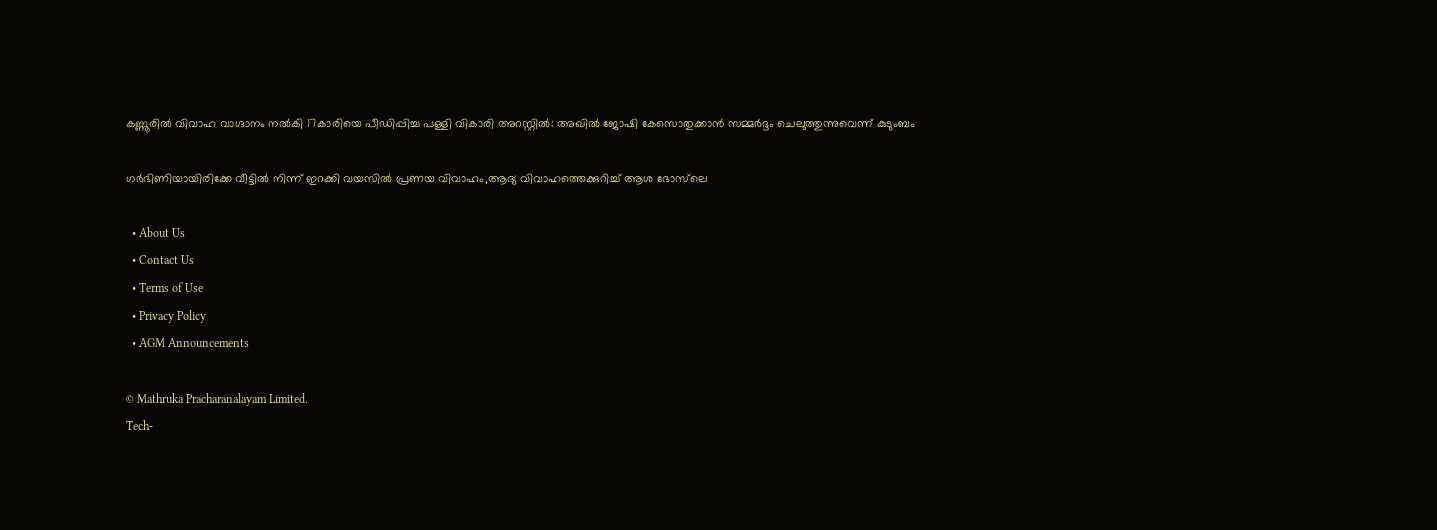കണ്ണൂരിൽ വിവാഹ വാഗ്ദാനം നല്‍കി 17കാരിയെ പീഡിപ്പിച്ച പള്ളി വികാരി അറസ്റ്റിൽ: അഖിൽ ജോഷി കേസൊതുക്കാൻ സമ്മർദ്ദം ചെലുത്തുന്നുവെന്ന് കുടുംബം

ഗർഭിണിയായിരിക്കേ വീട്ടിൽ നിന്ന് ഇറക്കി വയസിൽ പ്രണയ വിവാഹം,ആദ്യ വിവാഹത്തെക്കുറിച്ച് ആശ ഭോസ്‌ലെ

  • About Us
  • Contact Us
  • Terms of Use
  • Privacy Policy
  • AGM Announcements

© Mathruka Pracharanalayam Limited.
Tech-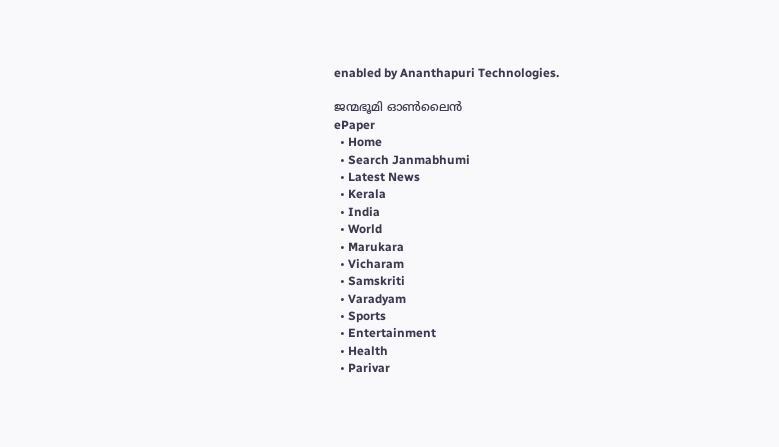enabled by Ananthapuri Technologies.

ജന്മഭൂമി ഓണ്‍ലൈന്‍
ePaper
  • Home
  • Search Janmabhumi
  • Latest News
  • Kerala
  • India
  • World
  • Marukara
  • Vicharam
  • Samskriti
  • Varadyam
  • Sports
  • Entertainment
  • Health
  • Parivar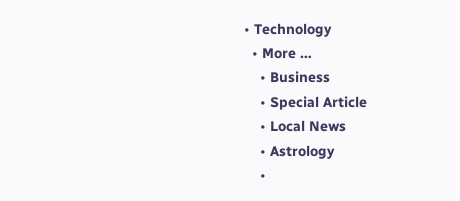• Technology
  • More …
    • Business
    • Special Article
    • Local News
    • Astrology
    •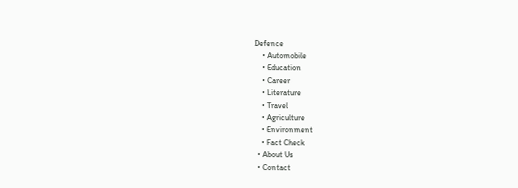Defence
    • Automobile
    • Education
    • Career
    • Literature
    • Travel
    • Agriculture
    • Environment
    • Fact Check
  • About Us
  • Contact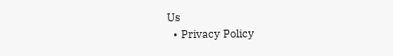Us
  • Privacy Policy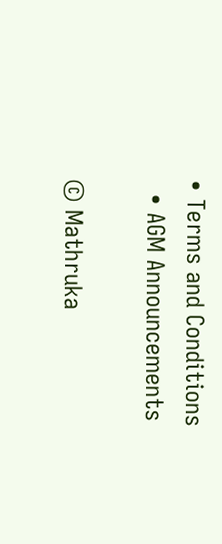• Terms and Conditions
  • AGM Announcements

© Mathruka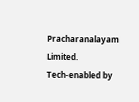Pracharanalayam Limited.
Tech-enabled by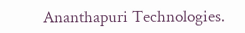Ananthapuri Technologies.